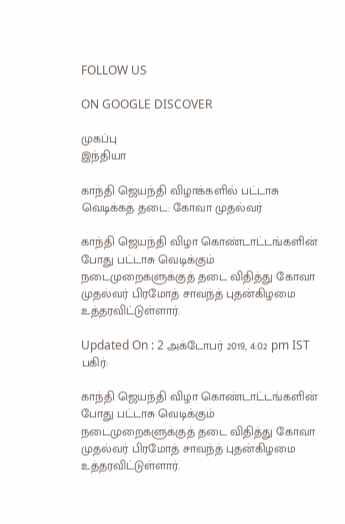FOLLOW US

ON GOOGLE DISCOVER

முகப்பு
இந்தியா

காந்தி ஜெயந்தி விழாக்களில் பட்டாசு வெடிக்கத் தடை: கோவா முதல்வர்

காந்தி ஜெயந்தி விழா கொண்டாட்டங்களின் போது பட்டாசு வெடிக்கும் நடைமுறைகளுக்குத் தடை விதித்து கோவா முதல்வர் பிரமோத் சாவந்த் புதன்கிழமை உத்தரவிட்டுள்ளார்.

Updated On : 2 அக்டோபர் 2019, 4:02 pm IST
பகிர்:

காந்தி ஜெயந்தி விழா கொண்டாட்டங்களின் போது பட்டாசு வெடிக்கும் நடைமுறைகளுக்குத் தடை விதித்து கோவா முதல்வர் பிரமோத் சாவந்த் புதன்கிழமை உத்தரவிட்டுள்ளார்.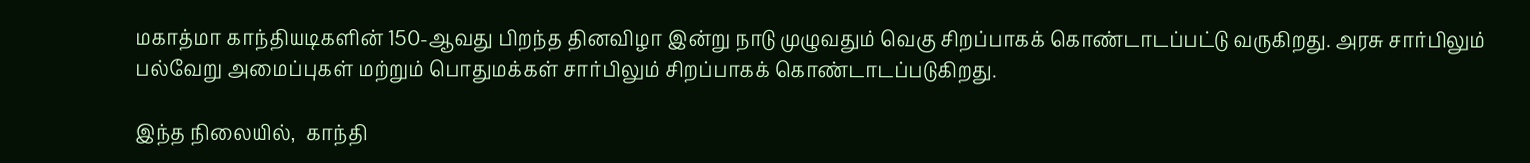மகாத்மா காந்தியடிகளின் 150-ஆவது பிறந்த தினவிழா இன்று நாடு முழுவதும் வெகு சிறப்பாகக் கொண்டாடப்பட்டு வருகிறது. அரசு சார்பிலும் பல்வேறு அமைப்புகள் மற்றும் பொதுமக்கள் சார்பிலும் சிறப்பாகக் கொண்டாடப்படுகிறது.

இந்த நிலையில்,  காந்தி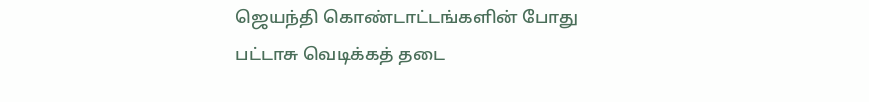ஜெயந்தி கொண்டாட்டங்களின் போது பட்டாசு வெடிக்கத் தடை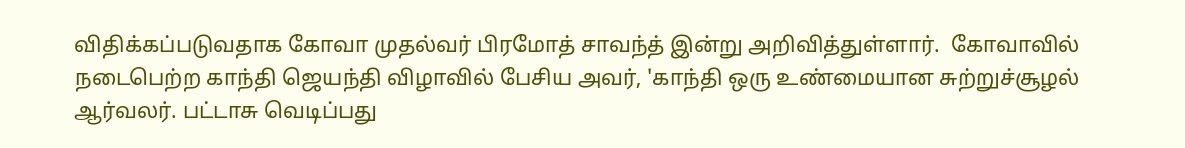விதிக்கப்படுவதாக கோவா முதல்வர் பிரமோத் சாவந்த் இன்று அறிவித்துள்ளார்.  கோவாவில் நடைபெற்ற காந்தி ஜெயந்தி விழாவில் பேசிய அவர், 'காந்தி ஒரு உண்மையான சுற்றுச்சூழல் ஆர்வலர். பட்டாசு வெடிப்பது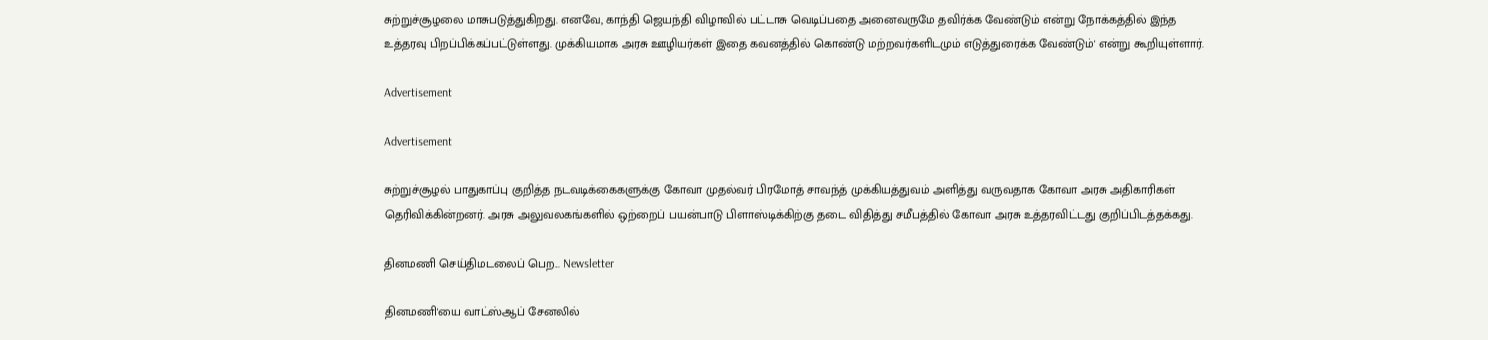சுற்றுச்சூழலை மாசுபடுத்துகிறது. எனவே, காந்தி ஜெயந்தி விழாவில் பட்டாசு வெடிப்பதை அனைவருமே தவிர்க்க வேண்டும் என்று நோக்கத்தில் இந்த உத்தரவு பிறப்பிக்கப்பட்டுள்ளது. முக்கியமாக அரசு ஊழியர்கள் இதை கவனத்தில் கொண்டு மற்றவர்களிடமும் எடுத்துரைக்க வேண்டும்' என்று கூறியுள்ளார்.

Advertisement

Advertisement

சுற்றுச்சூழல் பாதுகாப்பு குறித்த நடவடிக்கைகளுக்கு கோவா முதல்வர் பிரமோத் சாவந்த் முக்கியத்துவம் அளித்து வருவதாக கோவா அரசு அதிகாரிகள் தெரிவிக்கின்றனர். அரசு அலுவலகங்களில் ஒற்றைப் பயன்பாடு பிளாஸ்டிக்கிற்கு தடை விதித்து சமீபத்தில் கோவா அரசு உத்தரவிட்டது குறிப்பிடத்தக்கது.

தினமணி செய்திமடலைப் பெற... Newsletter

தினமணி'யை வாட்ஸ்ஆப் சேனலில்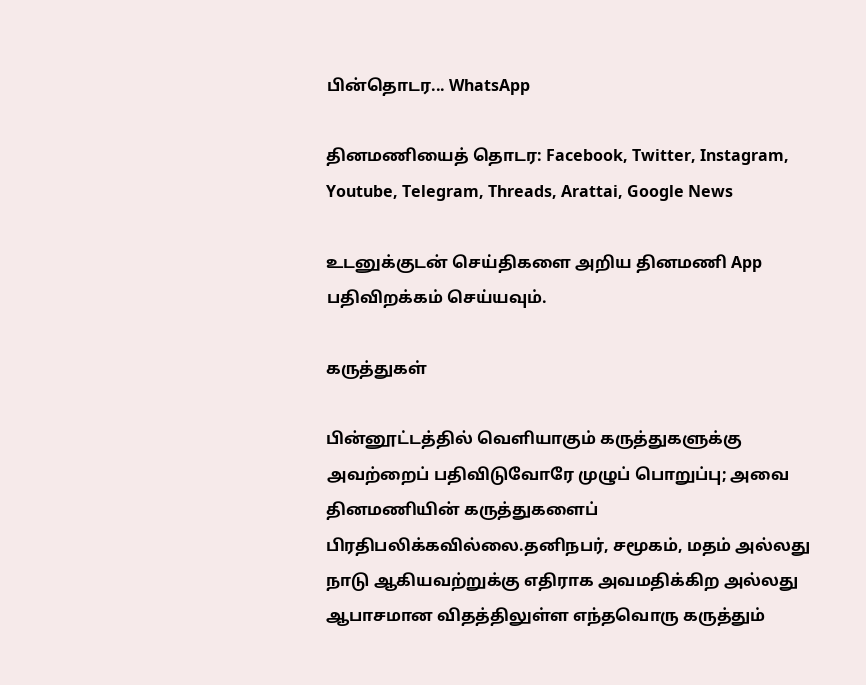பின்தொடர... WhatsApp

தினமணியைத் தொடர: Facebook, Twitter, Instagram, Youtube, Telegram, Threads, Arattai, Google News

உடனுக்குடன் செய்திகளை அறிய தினமணி App பதிவிறக்கம் செய்யவும்.

கருத்துகள்

பின்னூட்டத்தில் வெளியாகும் கருத்துகளுக்கு அவற்றைப் பதிவிடுவோரே முழுப் பொறுப்பு; அவை தினமணியின் கருத்துகளைப் பிரதிபலிக்கவில்லை.தனிநபர், சமூகம், மதம் அல்லது நாடு ஆகியவற்றுக்கு எதிராக அவமதிக்கிற அல்லது ஆபாசமான விதத்திலுள்ள எந்தவொரு கருத்தும்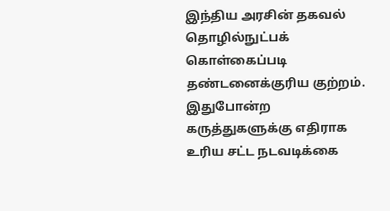இந்திய அரசின் தகவல் தொழில்நுட்பக் கொள்கைப்படி தண்டனைக்குரிய குற்றம். இதுபோன்ற கருத்துகளுக்கு எதிராக உரிய சட்ட நடவடிக்கை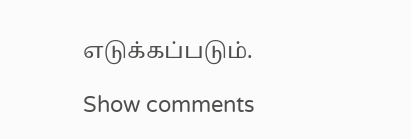எடுக்கப்படும்.

Show comments